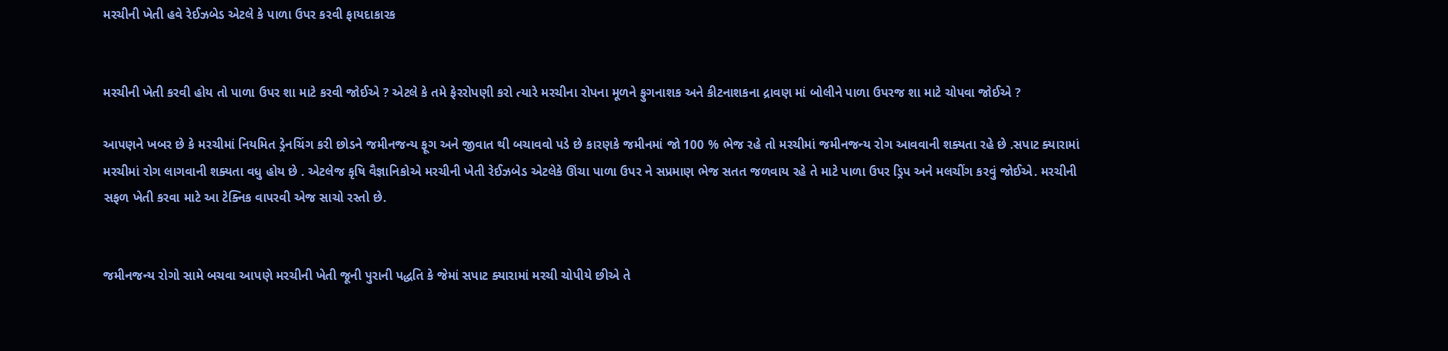મરચીની ખેતી હવે રેઈઝબેડ એટલે કે પાળા ઉપર કરવી ફાયદાકારક


મરચીની ખેતી કરવી હોય તો પાળા ઉપર શા માટે કરવી જોઈએ ? એટલે કે તમે ફેરરોપણી કરો ત્યારે મરચીના રોપના મૂળને ફુગનાશક અને કીટનાશકના દ્રાવણ માં બોલીને પાળા ઉપરજ શા માટે ચોપવા જોઈએ ?

આપણને ખબર છે કે મરચીમાં નિયમિત ડ્રેનચિંગ કરી છોડને જમીનજન્ય ફૂગ અને જીવાત થી બચાવવો પડે છે કારણકે જમીનમાં જો 100 % ભેજ રહે તો મરચીમાં જમીનજન્ય રોગ આવવાની શક્યતા રહે છે .સપાટ ક્યારામાં મરચીમાં રોગ લાગવાની શક્યતા વધુ હોય છે . એટલેજ કૃષિ વૈજ્ઞાનિકોએ મરચીની ખેતી રેઈઝબેડ એટલેકે ઊંચા પાળા ઉપર ને સપ્રમાણ ભેજ સતત જળવાય રહે તે માટે પાળા ઉપર ડ્રિપ અને મલચીંગ કરવું જોઈએ. મરચીની સફળ ખેતી કરવા માટે આ ટેક્નિક વાપરવી એજ સાચો રસ્તો છે.


જમીનજન્ય રોગો સામે બચવા આપણે મરચીની ખેતી જૂની પુરાની પદ્ધતિ કે જેમાં સપાટ ક્યારામાં મરચી ચોપીયે છીએ તે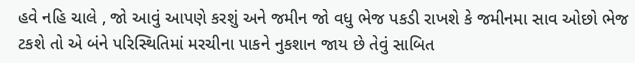હવે નહિ ચાલે , જો આવું આપણે કરશું અને જમીન જો વધુ ભેજ પકડી રાખશે કે જમીનમા સાવ ઓછો ભેજ ટકશે તો એ બંને પરિસ્થિતિમાં મરચીના પાકને નુકશાન જાય છે તેવું સાબિત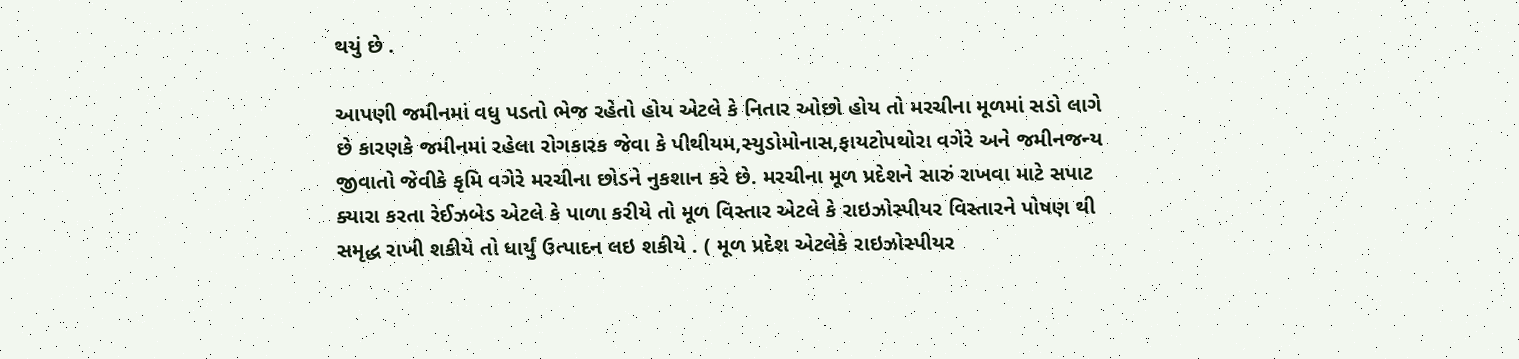થયું છે .

આપણી જમીનમાં વધુ પડતો ભેજ રહેતો હોય એટલે કે નિતાર ઓછો હોય તો મરચીના મૂળમાં સડો લાગે છે કારણકે જમીનમાં રહેલા રોગકારક જેવા કે પીથીયમ,સ્યુડોમોનાસ,ફાયટોપથોરા વગેરે અને જમીનજન્ય જીવાતો જેવીકે કૃમિ વગેરે મરચીના છોડને નુકશાન કરે છે. મરચીના મૂળ પ્રદેશને સારું રાખવા માટે સપાટ ક્યારા કરતા રેઈઝબેડ એટલે કે પાળા કરીયે તો મૂળ વિસ્તાર એટલે કે રાઇઝોસ્પીયર વિસ્તારને પોષણ થી સમૃદ્ધ રાખી શકીયે તો ધાર્યું ઉત્પાદન લઇ શકીયે . ( મૂળ પ્રદેશ એટલેકે રાઇઝોસ્પીયર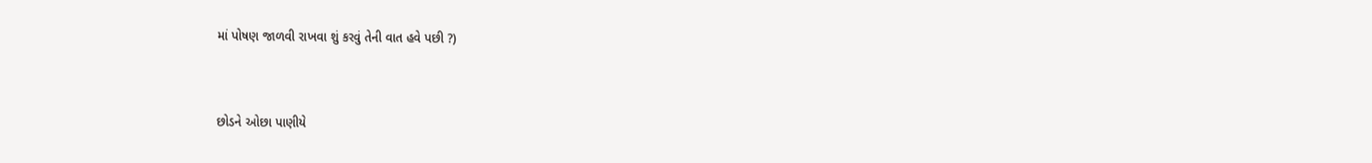માં પોષણ જાળવી રાખવા શું કરવું તેની વાત હવે પછી ?)


છોડને ઓછા પાણીયે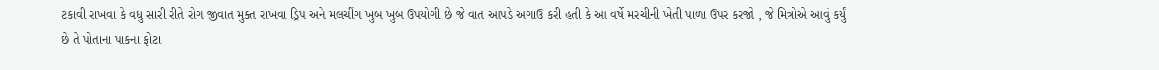ટકાવી રાખવા કે વધુ સારી રીતે રોગ જીવાત મુક્ત રાખવા ડ્રિપ અને મલચીંગ ખુબ ખુબ ઉપયોગી છે જે વાત આપડે અગાઉ કરી હતી કે આ વર્ષે મરચીની ખેતી પાળા ઉપર કરજો , જે મિત્રોએ આવું કર્યું છે તે પોતાના પાકના ફોટા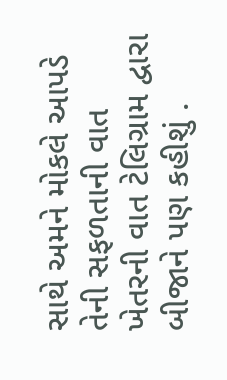સાથે અમને મોકલે આપડે તેની સફળતાની વાત ખેતરની વાત ટેલિગ્રામ દ્વારા બીજાને પણ કહીશું .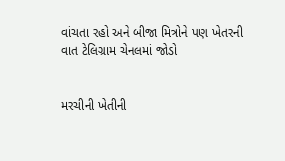વાંચતા રહો અને બીજા મિત્રોને પણ ખેતરની વાત ટેલિગ્રામ ચેનલમાં જોડો


મરચીની ખેતીની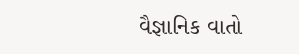વૈજ્ઞાનિક વાતો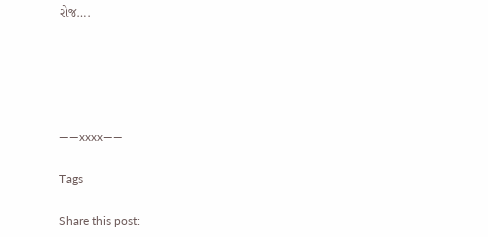રોજ….





——xxxx——

Tags

Share this post: